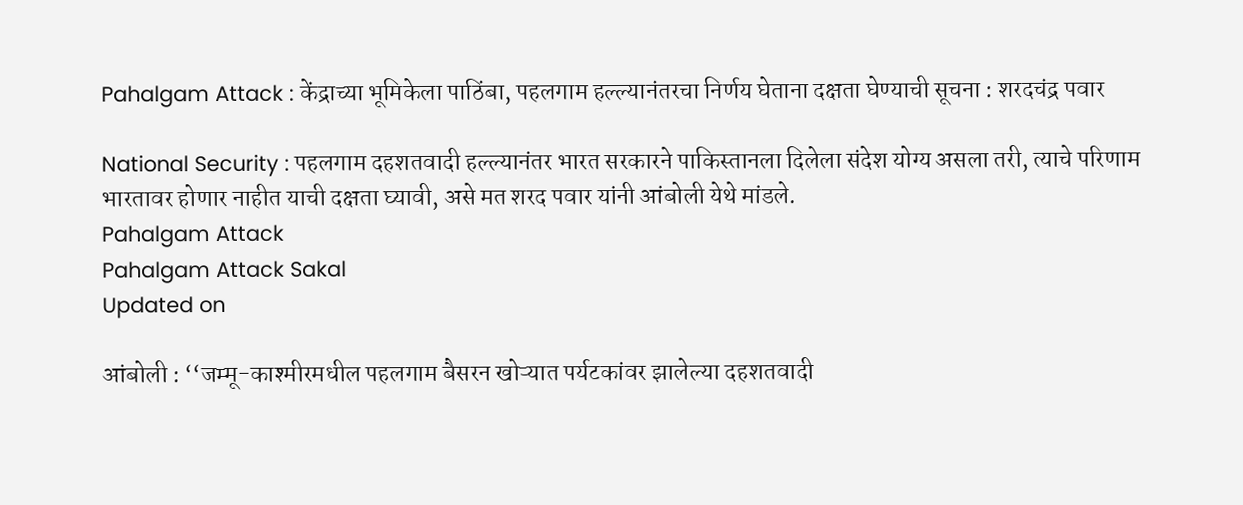Pahalgam Attack : केंद्राच्या भूमिकेला पाठिंबा, पहलगाम हल्ल्यानंतरचा निर्णय घेताना दक्षता घेण्याची सूचना : शरदचंद्र पवार

National Security : पहलगाम दहशतवादी हल्ल्यानंतर भारत सरकारने पाकिस्तानला दिलेला संदेश योग्य असला तरी, त्याचे परिणाम भारतावर होणार नाहीत याची दक्षता घ्यावी, असे मत शरद पवार यांनी आंबोली येथे मांडले.
Pahalgam Attack
Pahalgam Attack Sakal
Updated on

आंबोली : ‘‘जम्मू-काश्मीरमधील पहलगाम बैसरन खोऱ्यात पर्यटकांवर झालेल्या दहशतवादी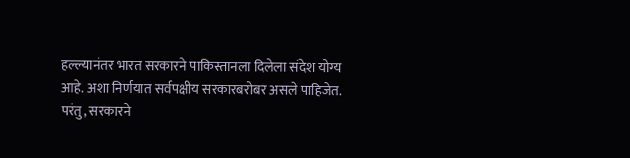हल्ल्यानंतर भारत सरकारने पाकिस्तानला दिलेला संदेश योग्य आहे. अशा निर्णयात सर्वपक्षीय सरकारबरोबर असले पाहिजेत. परंतु, सरकारने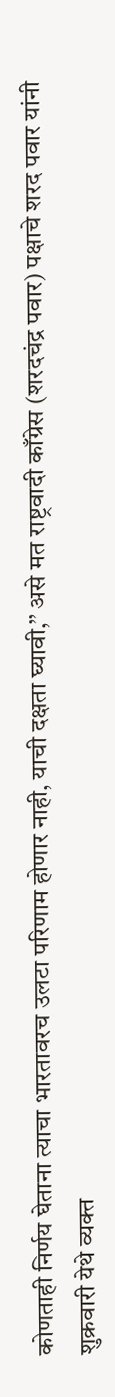कोणताही निर्णय घेताना त्याचा भारतावरच उलटा परिणाम होणार नाही, याची दक्षता घ्यावी,’’ असे मत राष्ट्रवादी काँग्रेस (शरदचंद्र पवार) पक्षाचे शरद पवार यांनी शुक्रवारी येथे व्यक्त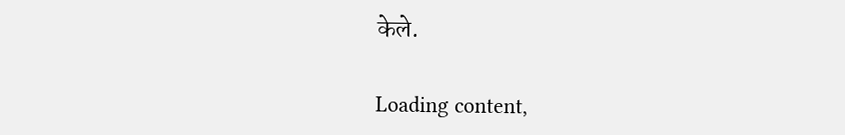केले.

Loading content,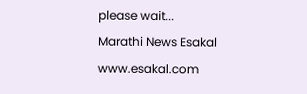please wait...
Marathi News Esakal
www.esakal.com